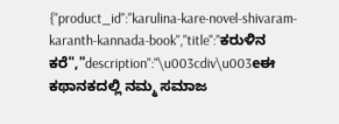{"product_id":"karulina-kare-novel-shivaram-karanth-kannada-book","title":"ಕರುಳಿನ ಕರೆ","description":"\u003cdiv\u003eಈ ಕಥಾನಕದಲ್ಲಿ ನಮ್ಮ ಸಮಾಜ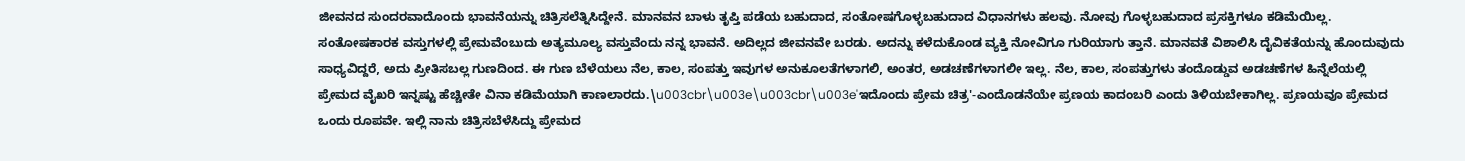ಜೀವನದ ಸುಂದರವಾದೊಂದು ಭಾವನೆಯನ್ನು ಚಿತ್ರಿಸಲೆತ್ನಿಸಿದ್ದೇನೆ. ಮಾನವನ ಬಾಳು ತೃಪ್ತಿ ಪಡೆಯ ಬಹುದಾದ, ಸಂತೋಷಗೊಳ್ಳಬಹುದಾದ ವಿಧಾನಗಳು ಹಲವು. ನೋವು ಗೊಳ್ಳಬಹುದಾದ ಪ್ರಸಕ್ತಿಗಳೂ ಕಡಿಮೆಯಿಲ್ಲ. ಸಂತೋಷಕಾರಕ ವಸ್ತುಗಳಲ್ಲಿ ಪ್ರೇಮವೆಂಬುದು ಅತ್ಯಮೂಲ್ಯ ವಸ್ತುವೆಂದು ನನ್ನ ಭಾವನೆ. ಅದಿಲ್ಲದ ಜೀವನವೇ ಬರಡು. ಅದನ್ನು ಕಳೆದುಕೊಂಡ ವ್ಯಕ್ತಿ ನೋವಿಗೂ ಗುರಿಯಾಗು ತ್ತಾನೆ. ಮಾನವತೆ ವಿಶಾಲಿಸಿ ದೈವಿಕತೆಯನ್ನು ಹೊಂದುವುದು ಸಾಧ್ಯವಿದ್ದರೆ, ಅದು ಪ್ರೀತಿಸಬಲ್ಲ ಗುಣದಿಂದ. ಈ ಗುಣ ಬೆಳೆಯಲು ನೆಲ, ಕಾಲ, ಸಂಪತ್ತು ಇವುಗಳ ಅನುಕೂಲತೆಗಳಾಗಲಿ, ಅಂತರ, ಅಡಚಣೆಗಳಾಗಲೀ ಇಲ್ಲ. ನೆಲ, ಕಾಲ, ಸಂಪತ್ತುಗಳು ತಂದೊಡ್ಡುವ ಅಡಚಣೆಗಳ ಹಿನ್ನೆಲೆಯಲ್ಲಿ ಪ್ರೇಮದ ವೈಖರಿ ಇನ್ನಷ್ಟು ಹೆಚ್ಚೀತೇ ವಿನಾ ಕಡಿಮೆಯಾಗಿ ಕಾಣಲಾರದು.\u003cbr\u003e\u003cbr\u003e'ಇದೊಂದು ಪ್ರೇಮ ಚಿತ್ರ'-ಎಂದೊಡನೆಯೇ ಪ್ರಣಯ ಕಾದಂಬರಿ ಎಂದು ತಿಳಿಯಬೇಕಾಗಿಲ್ಲ. ಪ್ರಣಯವೂ ಪ್ರೇಮದ ಒಂದು ರೂಪವೇ. ಇಲ್ಲಿ ನಾನು ಚಿತ್ರಿಸಬೆಳೆಸಿದ್ದು ಪ್ರೇಮದ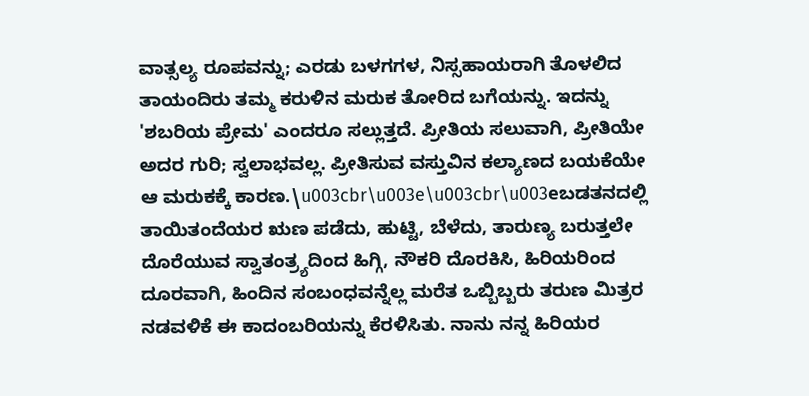ವಾತ್ಸಲ್ಯ ರೂಪವನ್ನು; ಎರಡು ಬಳಗಗಳ, ನಿಸ್ಸಹಾಯರಾಗಿ ತೊಳಲಿದ ತಾಯಂದಿರು ತಮ್ಮ ಕರುಳಿನ ಮರುಕ ತೋರಿದ ಬಗೆಯನ್ನು. ಇದನ್ನು 'ಶಬರಿಯ ಪ್ರೇಮ' ಎಂದರೂ ಸಲ್ಲುತ್ತದೆ. ಪ್ರೀತಿಯ ಸಲುವಾಗಿ, ಪ್ರೀತಿಯೇ ಅದರ ಗುರಿ; ಸ್ವಲಾಭವಲ್ಲ. ಪ್ರೀತಿಸುವ ವಸ್ತುವಿನ ಕಲ್ಯಾಣದ ಬಯಕೆಯೇ ಆ ಮರುಕಕ್ಕೆ ಕಾರಣ.\u003cbr\u003e\u003cbr\u003eಬಡತನದಲ್ಲಿ ತಾಯಿತಂದೆಯರ ಋಣ ಪಡೆದು, ಹುಟ್ಟಿ, ಬೆಳೆದು, ತಾರುಣ್ಯ ಬರುತ್ತಲೇ ದೊರೆಯುವ ಸ್ವಾತಂತ್ರ್ಯದಿಂದ ಹಿಗ್ಗಿ, ನೌಕರಿ ದೊರಕಿಸಿ, ಹಿರಿಯರಿಂದ ದೂರವಾಗಿ, ಹಿಂದಿನ ಸಂಬಂಧವನ್ನೆಲ್ಲ ಮರೆತ ಒಬ್ಬಿಬ್ಬರು ತರುಣ ಮಿತ್ರರ ನಡವಳಿಕೆ ಈ ಕಾದಂಬರಿಯನ್ನು ಕೆರಳಿಸಿತು. ನಾನು ನನ್ನ ಹಿರಿಯರ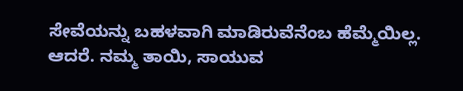ಸೇವೆಯನ್ನು ಬಹಳವಾಗಿ ಮಾಡಿರುವೆನೆಂಬ ಹೆಮ್ಮೆಯಿಲ್ಲ. ಆದರೆ. ನಮ್ಮ ತಾಯಿ, ಸಾಯುವ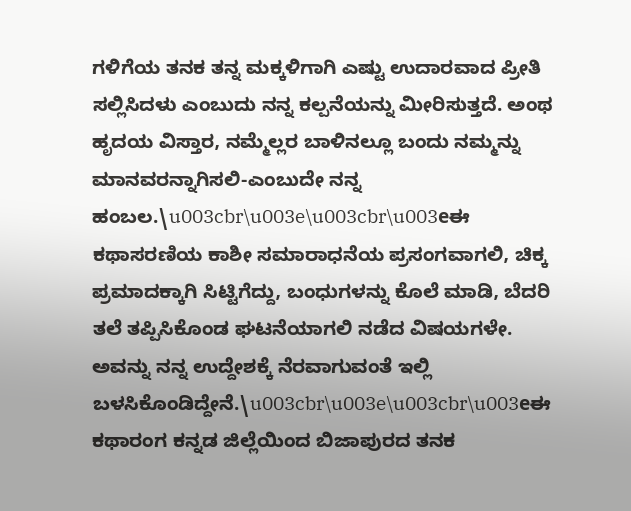ಗಳಿಗೆಯ ತನಕ ತನ್ನ ಮಕ್ಕಳಿಗಾಗಿ ಎಷ್ಟು ಉದಾರವಾದ ಪ್ರೀತಿ ಸಲ್ಲಿಸಿದಳು ಎಂಬುದು ನನ್ನ ಕಲ್ಪನೆಯನ್ನು ಮೀರಿಸುತ್ತದೆ. ಅಂಥ ಹೃದಯ ವಿಸ್ತಾರ, ನಮ್ಮೆಲ್ಲರ ಬಾಳಿನಲ್ಲೂ ಬಂದು ನಮ್ಮನ್ನು ಮಾನವರನ್ನಾಗಿಸಲಿ-ಎಂಬುದೇ ನನ್ನ ಹಂಬಲ.\u003cbr\u003e\u003cbr\u003eಈ ಕಥಾಸರಣಿಯ ಕಾಶೀ ಸಮಾರಾಧನೆಯ ಪ್ರಸಂಗವಾಗಲಿ, ಚಿಕ್ಕ ಪ್ರಮಾದಕ್ಕಾಗಿ ಸಿಟ್ಟಿಗೆದ್ದು, ಬಂಧುಗಳನ್ನು ಕೊಲೆ ಮಾಡಿ, ಬೆದರಿ ತಲೆ ತಪ್ಪಿಸಿಕೊಂಡ ಘಟನೆಯಾಗಲಿ ನಡೆದ ವಿಷಯಗಳೇ. ಅವನ್ನು ನನ್ನ ಉದ್ದೇಶಕ್ಕೆ ನೆರವಾಗುವಂತೆ ಇಲ್ಲಿ ಬಳಸಿಕೊಂಡಿದ್ದೇನೆ.\u003cbr\u003e\u003cbr\u003eಈ ಕಥಾರಂಗ ಕನ್ನಡ ಜಿಲ್ಲೆಯಿಂದ ಬಿಜಾಪುರದ ತನಕ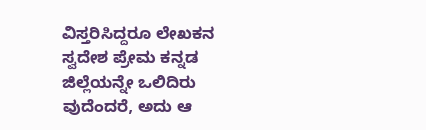ವಿಸ್ತರಿಸಿದ್ದರೂ ಲೇಖಕನ ಸ್ವದೇಶ ಪ್ರೇಮ ಕನ್ನಡ ಜಿಲ್ಲೆಯನ್ನೇ ಒಲಿದಿರು ವುದೆಂದರೆ, ಅದು ಆ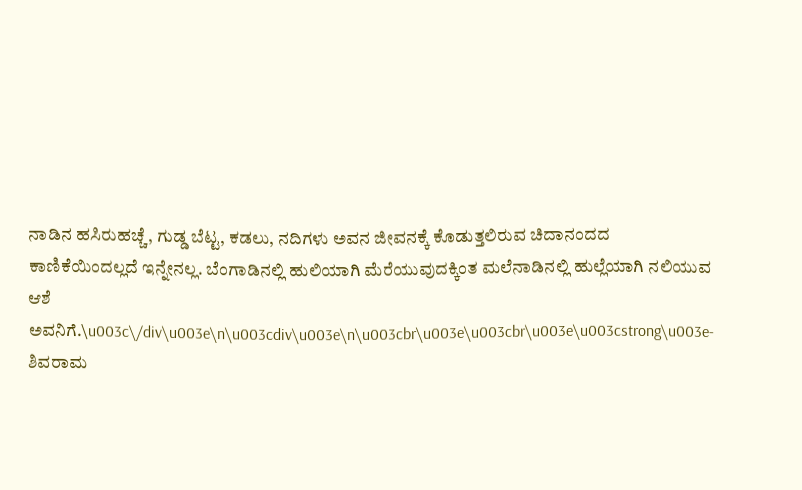ನಾಡಿನ ಹಸಿರುಹಚ್ಚೆ, ಗುಡ್ಡ ಬೆಟ್ಟ, ಕಡಲು, ನದಿಗಳು ಅವನ ಜೀವನಕ್ಕೆ ಕೊಡುತ್ತಲಿರುವ ಚಿದಾನಂದದ ಕಾಣಿಕೆಯಿಂದಲ್ಲದೆ ಇನ್ನೇನಲ್ಲ. ಬೆಂಗಾಡಿನಲ್ಲಿ ಹುಲಿಯಾಗಿ ಮೆರೆಯುವುದಕ್ಕಿಂತ ಮಲೆನಾಡಿನಲ್ಲಿ ಹುಲ್ಲೆಯಾಗಿ ನಲಿಯುವ ಆಶೆ ಅವನಿಗೆ.\u003c\/div\u003e\n\u003cdiv\u003e\n\u003cbr\u003e\u003cbr\u003e\u003cstrong\u003e- ಶಿವರಾಮ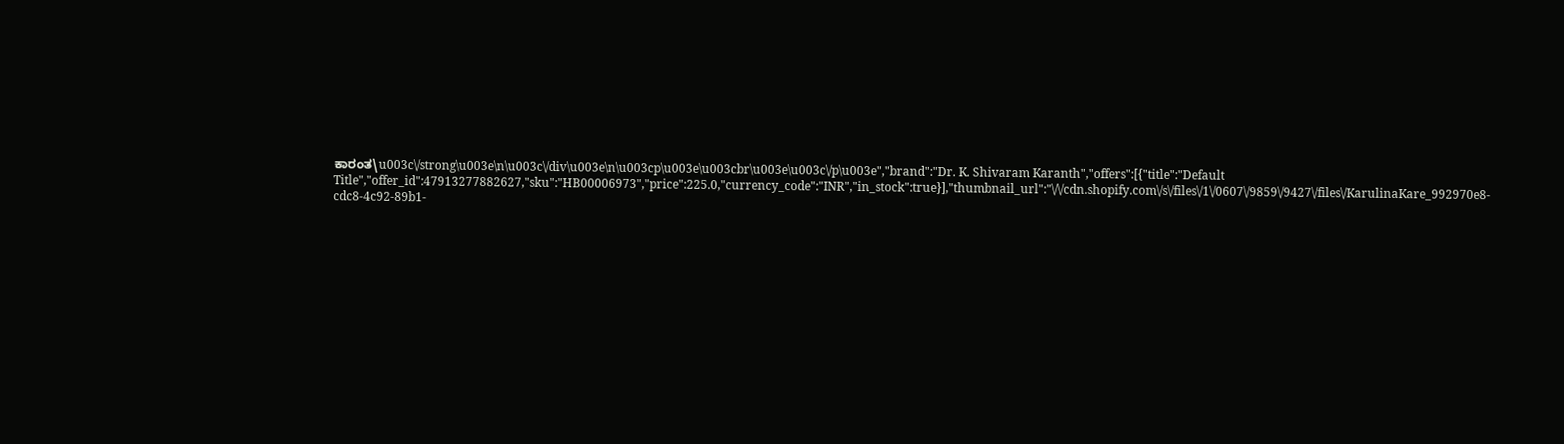ಕಾರಂತ\u003c\/strong\u003e\n\u003c\/div\u003e\n\u003cp\u003e\u003cbr\u003e\u003c\/p\u003e","brand":"Dr. K. Shivaram Karanth","offers":[{"title":"Default Title","offer_id":47913277882627,"sku":"HB00006973","price":225.0,"currency_code":"INR","in_stock":true}],"thumbnail_url":"\/\/cdn.shopify.com\/s\/files\/1\/0607\/9859\/9427\/files\/KarulinaKare_992970e8-cdc8-4c92-89b1-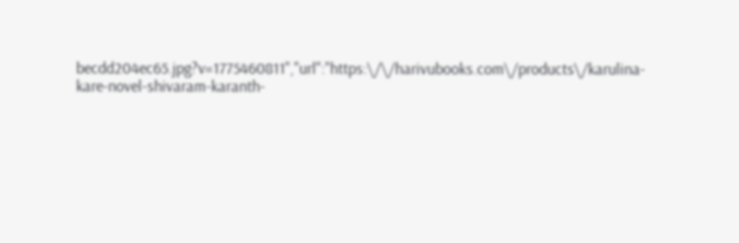becdd204ec65.jpg?v=1775460811","url":"https:\/\/harivubooks.com\/products\/karulina-kare-novel-shivaram-karanth-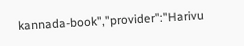kannada-book","provider":"Harivu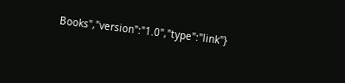Books","version":"1.0","type":"link"}